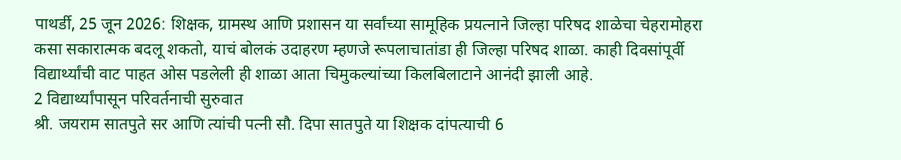पाथर्डी, 25 जून 2026: शिक्षक, ग्रामस्थ आणि प्रशासन या सर्वांच्या सामूहिक प्रयत्नाने जिल्हा परिषद शाळेचा चेहरामोहरा कसा सकारात्मक बदलू शकतो, याचं बोलकं उदाहरण म्हणजे रूपलाचातांडा ही जिल्हा परिषद शाळा. काही दिवसांपूर्वी विद्यार्थ्यांची वाट पाहत ओस पडलेली ही शाळा आता चिमुकल्यांच्या किलबिलाटाने आनंदी झाली आहे.
2 विद्यार्थ्यांपासून परिवर्तनाची सुरुवात
श्री. जयराम सातपुते सर आणि त्यांची पत्नी सौ. दिपा सातपुते या शिक्षक दांपत्याची 6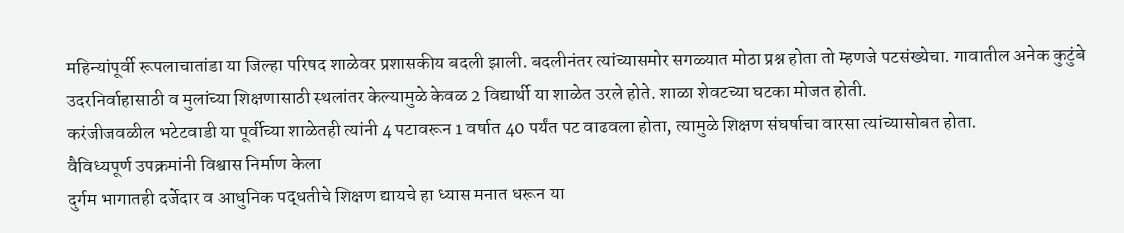महिन्यांपूर्वी रूपलाचातांडा या जिल्हा परिषद शाळेवर प्रशासकीय बदली झाली. बदलीनंतर त्यांच्यासमोर सगळ्यात मोठा प्रश्न होता तो म्हणजे पटसंख्येचा. गावातील अनेक कुटुंबे उदरनिर्वाहासाठी व मुलांच्या शिक्षणासाठी स्थलांतर केल्यामुळे केवळ 2 विद्यार्थी या शाळेत उरले होते. शाळा शेवटच्या घटका मोजत होती.
करंजीजवळील भटेटवाडी या पूर्वीच्या शाळेतही त्यांनी 4 पटावरून 1 वर्षात 40 पर्यंत पट वाढवला होता, त्यामुळे शिक्षण संघर्षाचा वारसा त्यांच्यासोबत होता.
वैविध्यपूर्ण उपक्रमांनी विश्वास निर्माण केला
दुर्गम भागातही दर्जेदार व आधुनिक पद्धतीचे शिक्षण द्यायचे हा ध्यास मनात धरून या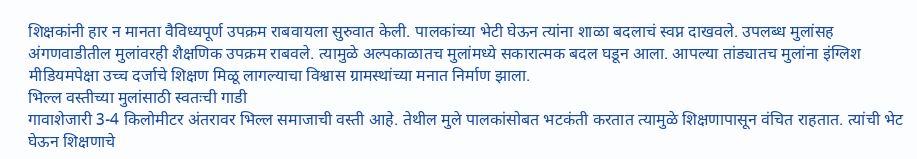शिक्षकांनी हार न मानता वैविध्यपूर्ण उपक्रम राबवायला सुरुवात केली. पालकांच्या भेटी घेऊन त्यांना शाळा बदलाचं स्वप्न दाखवले. उपलब्ध मुलांसह अंगणवाडीतील मुलांवरही शैक्षणिक उपक्रम राबवले. त्यामुळे अल्पकाळातच मुलांमध्ये सकारात्मक बदल घडून आला. आपल्या तांड्यातच मुलांना इंग्लिश मीडियमपेक्षा उच्च दर्जाचे शिक्षण मिळू लागल्याचा विश्वास ग्रामस्थांच्या मनात निर्माण झाला.
भिल्ल वस्तीच्या मुलांसाठी स्वतःची गाडी
गावाशेजारी 3-4 किलोमीटर अंतरावर भिल्ल समाजाची वस्ती आहे. तेथील मुले पालकांसोबत भटकंती करतात त्यामुळे शिक्षणापासून वंचित राहतात. त्यांची भेट घेऊन शिक्षणाचे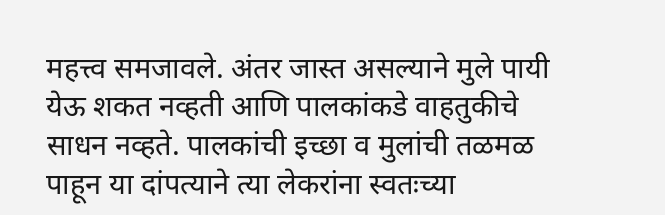महत्त्व समजावले. अंतर जास्त असल्याने मुले पायी येऊ शकत नव्हती आणि पालकांकडे वाहतुकीचे साधन नव्हते. पालकांची इच्छा व मुलांची तळमळ पाहून या दांपत्याने त्या लेकरांना स्वतःच्या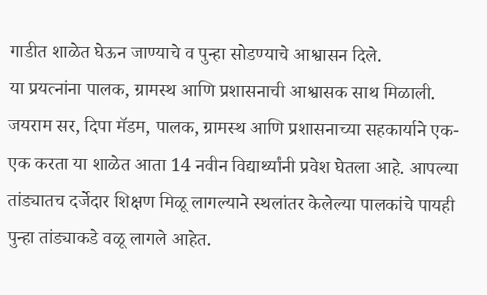गाडीत शाळेत घेऊन जाण्याचे व पुन्हा सोडण्याचे आश्वासन दिले.
या प्रयत्नांना पालक, ग्रामस्थ आणि प्रशासनाची आश्वासक साथ मिळाली. जयराम सर, दिपा मॅडम, पालक, ग्रामस्थ आणि प्रशासनाच्या सहकार्याने एक-एक करता या शाळेत आता 14 नवीन विद्यार्थ्यांनी प्रवेश घेतला आहे. आपल्या तांड्यातच दर्जेदार शिक्षण मिळू लागल्याने स्थलांतर केलेल्या पालकांचे पायही पुन्हा तांड्याकडे वळू लागले आहेत.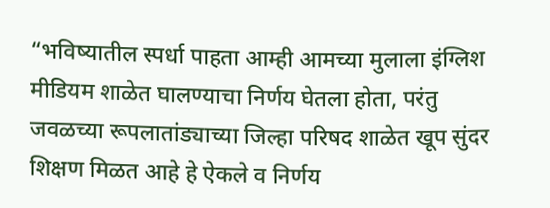“भविष्यातील स्पर्धा पाहता आम्ही आमच्या मुलाला इंग्लिश मीडियम शाळेत घालण्याचा निर्णय घेतला होता, परंतु जवळच्या रूपलातांड्याच्या जिल्हा परिषद शाळेत खूप सुंदर शिक्षण मिळत आहे हे ऐकले व निर्णय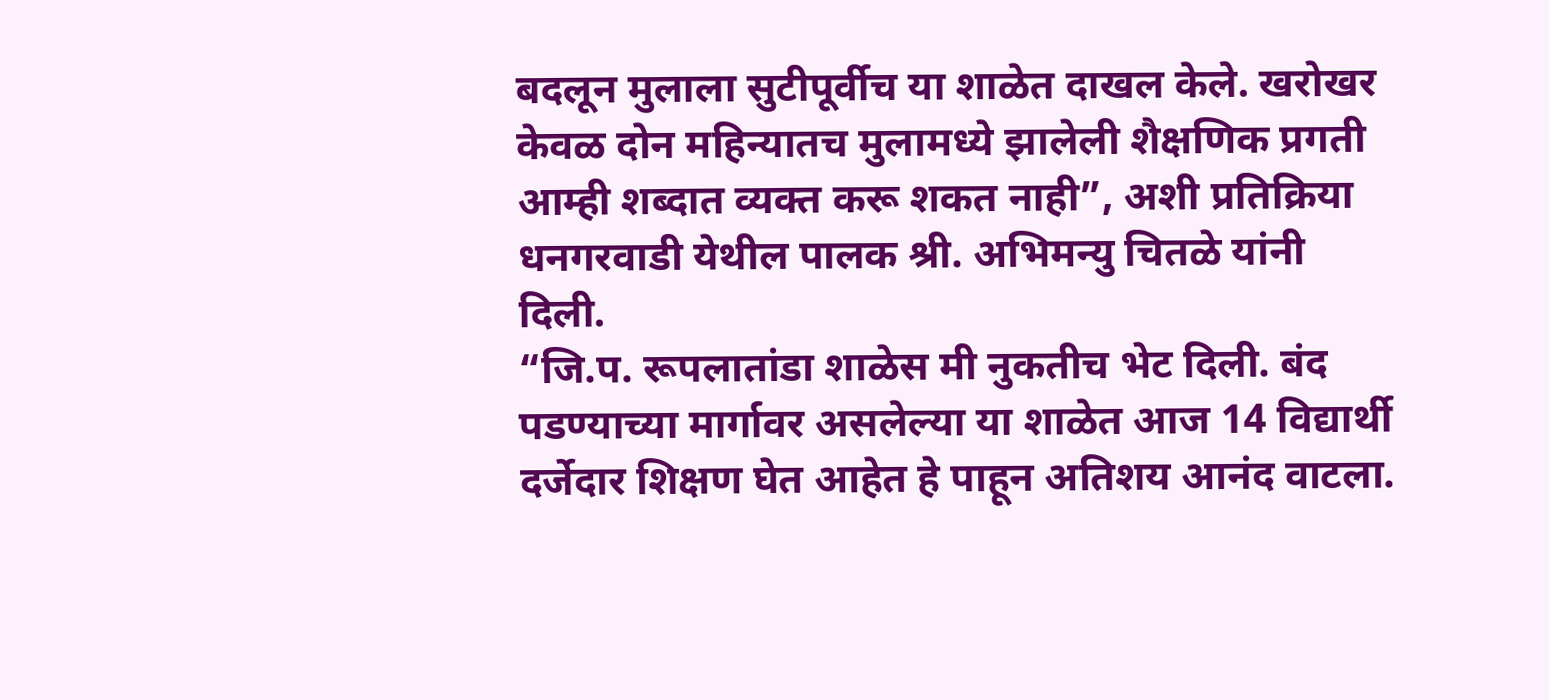बदलून मुलाला सुटीपूर्वीच या शाळेत दाखल केले. खरोखर केवळ दोन महिन्यातच मुलामध्ये झालेली शैक्षणिक प्रगती आम्ही शब्दात व्यक्त करू शकत नाही”, अशी प्रतिक्रिया धनगरवाडी येथील पालक श्री. अभिमन्यु चितळे यांनी दिली.
“जि.प. रूपलातांडा शाळेस मी नुकतीच भेट दिली. बंद पडण्याच्या मार्गावर असलेल्या या शाळेत आज 14 विद्यार्थी दर्जेदार शिक्षण घेत आहेत हे पाहून अतिशय आनंद वाटला.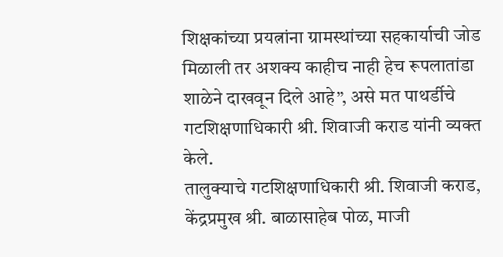शिक्षकांच्या प्रयत्नांना ग्रामस्थांच्या सहकार्याची जोड मिळाली तर अशक्य काहीच नाही हेच रूपलातांडा शाळेने दाखवून दिले आहे”, असे मत पाथर्डीचे गटशिक्षणाधिकारी श्री. शिवाजी कराड यांनी व्यक्त केले.
तालुक्याचे गटशिक्षणाधिकारी श्री. शिवाजी कराड, केंद्रप्रमुख श्री. बाळासाहेब पोळ, माजी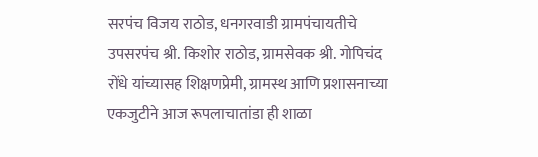सरपंच विजय राठोड, धनगरवाडी ग्रामपंचायतीचे उपसरपंच श्री. किशोर राठोड, ग्रामसेवक श्री. गोपिचंद रोंधे यांच्यासह शिक्षणप्रेमी, ग्रामस्थ आणि प्रशासनाच्या एकजुटीने आज रूपलाचातांडा ही शाळा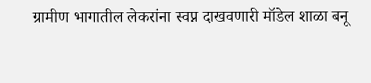ग्रामीण भागातील लेकरांना स्वप्न दाखवणारी मॉडेल शाळा बनू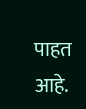पाहत आहे.